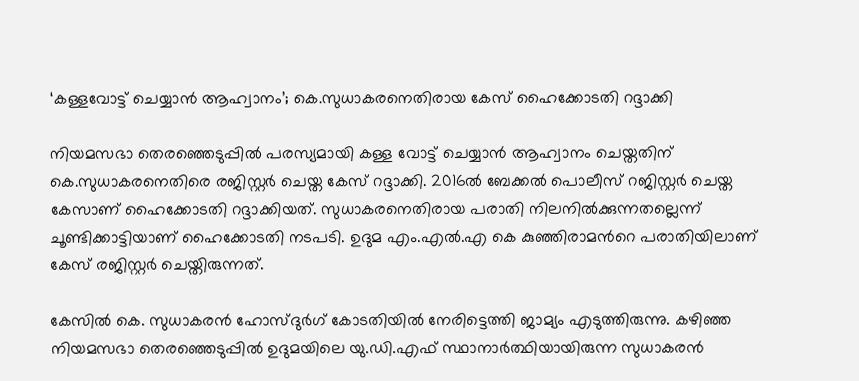‘കള്ളവോട്ട് ചെയ്യാന്‍ ആഹ്വാനം’; കെ.സുധാകരനെതിരായ കേസ് ഹൈക്കോടതി റദ്ദാക്കി

നിയമസഭാ തെരഞ്ഞെടുപ്പില്‍ പരസ്യമായി കള്ള വോട്ട് ചെയ്യാന്‍ ആഹ്വാനം ചെയ്തതിന് കെ.സുധാകരനെതിരെ രജിസ്റ്റര്‍ ചെയ്ത കേസ് റദ്ദാക്കി. 2016ല്‍ ബേക്കല്‍ പൊലീസ് റജിസ്റ്റര്‍ ചെയ്ത കേസാണ് ഹൈക്കോടതി റദ്ദാക്കിയത്. സുധാകരനെതിരായ പരാതി നിലനില്‍ക്കുന്നതല്ലെന്ന് ചൂണ്ടിക്കാട്ടിയാണ് ഹൈക്കോടതി നടപടി. ഉദുമ എം.എല്‍.എ കെ കുഞ്ഞിരാമന്‍റെ പരാതിയിലാണ് കേസ് രജിസ്റ്റര്‍ ചെയ്തിരുന്നത്.

കേസില്‍ കെ. സുധാകരന്‍ ഹോസ്ദുര്‍ഗ് കോടതിയില്‍ നേരിട്ടെത്തി ജാമ്യം എടുത്തിരുന്നു. കഴിഞ്ഞ നിയമസഭാ തെരഞ്ഞെടുപ്പില്‍ ഉദുമയിലെ യു.ഡി.എഫ് സ്ഥാനാര്‍ത്ഥിയായിരുന്ന സുധാകരന്‍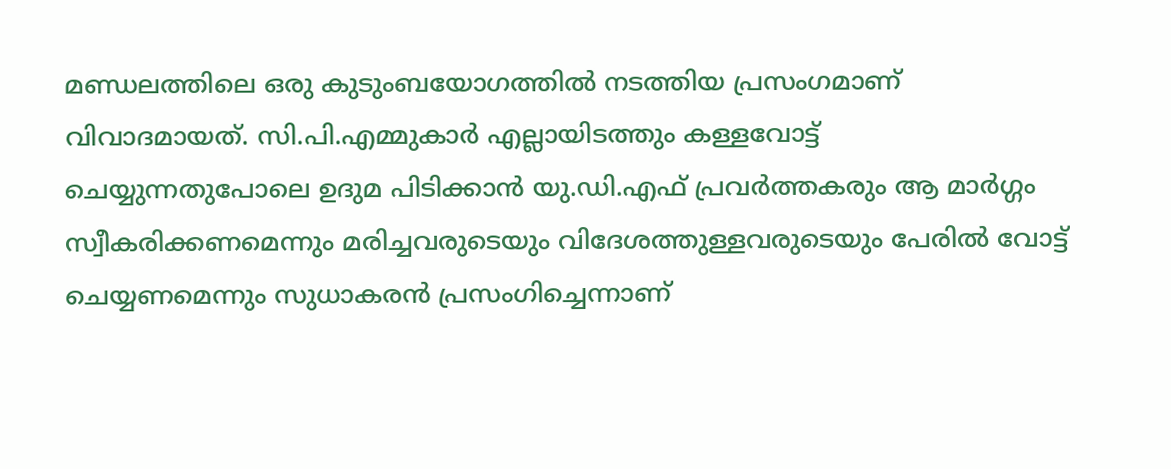മണ്ഡലത്തിലെ ഒരു കുടുംബയോഗത്തില്‍ നടത്തിയ പ്രസംഗമാണ് വിവാദമായത്. സി.പി.എമ്മുകാര്‍ എല്ലായിടത്തും കള്ളവോട്ട് ചെയ്യുന്നതുപോലെ ഉദുമ പിടിക്കാന്‍ യു.ഡി.എഫ് പ്രവര്‍ത്തകരും ആ മാര്‍ഗ്ഗം സ്വീകരിക്കണമെന്നും മരിച്ചവരുടെയും വിദേശത്തുള്ളവരുടെയും പേരില്‍ വോട്ട് ചെയ്യണമെന്നും സുധാകരന്‍ പ്രസംഗിച്ചെന്നാണ്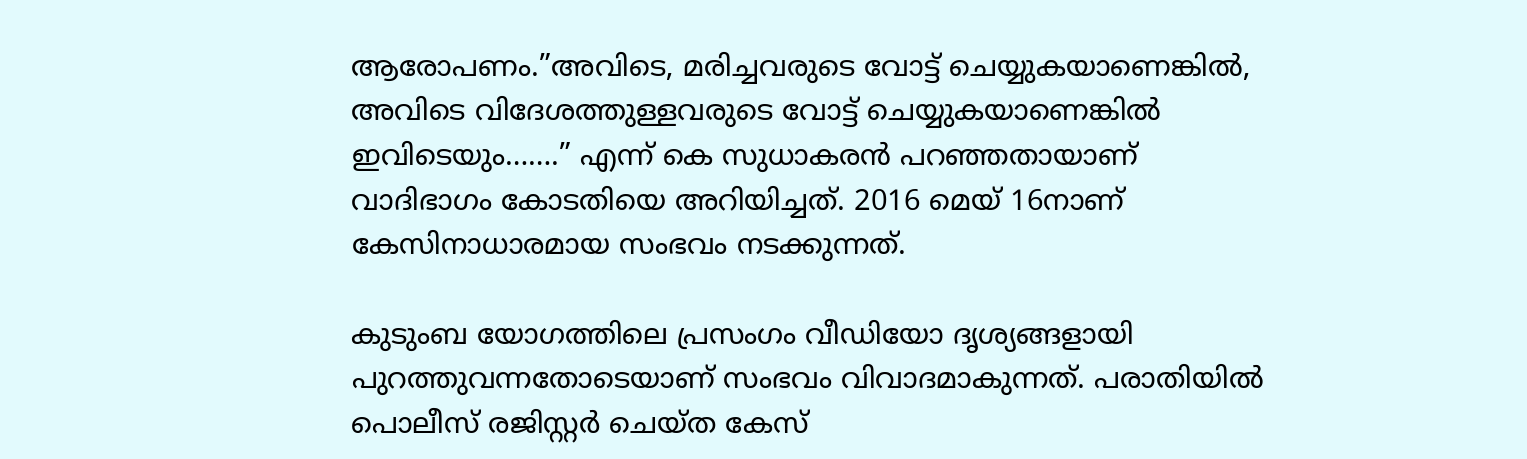ആരോപണം.”അവിടെ, മരിച്ചവരുടെ വോട്ട് ചെയ്യുകയാണെങ്കില്‍, അവിടെ വിദേശത്തുള്ളവരുടെ വോട്ട് ചെയ്യുകയാണെങ്കില്‍ ഇവിടെയും…….” എന്ന് കെ സുധാകരന്‍ പറഞ്ഞതായാണ് വാദിഭാഗം കോടതിയെ അറിയിച്ചത്. 2016 മെയ് 16നാണ് കേസിനാധാരമായ സംഭവം നടക്കുന്നത്.

കുടുംബ യോഗത്തിലെ പ്രസംഗം വീഡിയോ ദൃശ്യങ്ങളായി പുറത്തുവന്നതോടെയാണ് സംഭവം വിവാദമാകുന്നത്. പരാതിയില്‍ പൊലീസ് രജിസ്റ്റര്‍ ചെയ്ത കേസ്‌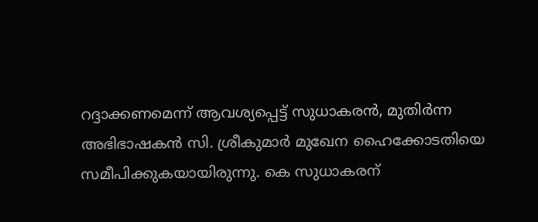റദ്ദാക്കണമെന്ന് ആവശ്യപ്പെട്ട് സുധാകരന്‍, മുതിര്‍ന്ന അഭിഭാഷകന്‍ സി. ശ്രീകുമാര്‍ മുഖേന ഹൈക്കോടതിയെ സമീപിക്കുകയായിരുന്നു. കെ സുധാകരന്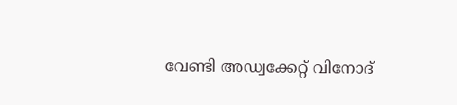വേണ്ടി അഡ്വക്കേറ്റ് വിനോദ്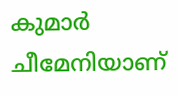കുമാര്‍ ചീമേനിയാണ്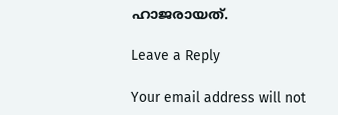ഹാജരായത്.

Leave a Reply

Your email address will not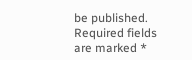be published. Required fields are marked *